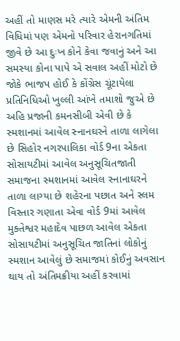અહીં તો માણસ મરે ત્યારે એમની અંતિમ વિધિમાં પણ એમનો પરિવાર હેરાનગતિમાં જીવે છે આ દુઃખ કોને કેવા જવાનું અને આ સમસ્યા કોના પાપે એ સવાલ અહીં મોટો છે જોકે ભાજપ હોઈ કે કોંગ્રેસ ચૂંટાયેલા પ્રતિનિધિઓ ખુલ્લી આંખે તમાશો જુએ છે અહિ પ્રજાની કમનસીબી એવી છે કે સ્મશાનમાં આવેલ સ્નાનઘરને તાળા લાગેલા છે સિહોર નગરપાલિકા વોર્ડ 9ના એકતા સોસાયટીમાં આવેલ અનુસૂચિતજાતી સમાજના સ્મશાનમાં આવેલ સ્નાનાઘરને તાળા લાગ્યા છે શહેરના પછાત અને સ્લમ વિસ્તાર ગણાતા એવા વોર્ડ 9માં આવેલ મુક્તેશ્વર મહાદેવ પાછળ આવેલ એકતા સોસાયટીમાં અનુસૂચિત જાતિનાં લોકોનું સ્મશાન આવેલું છે સમાજમાં કોઈનું અવસાન થાય તો અંતિમક્રીયા અહીં કરવામાં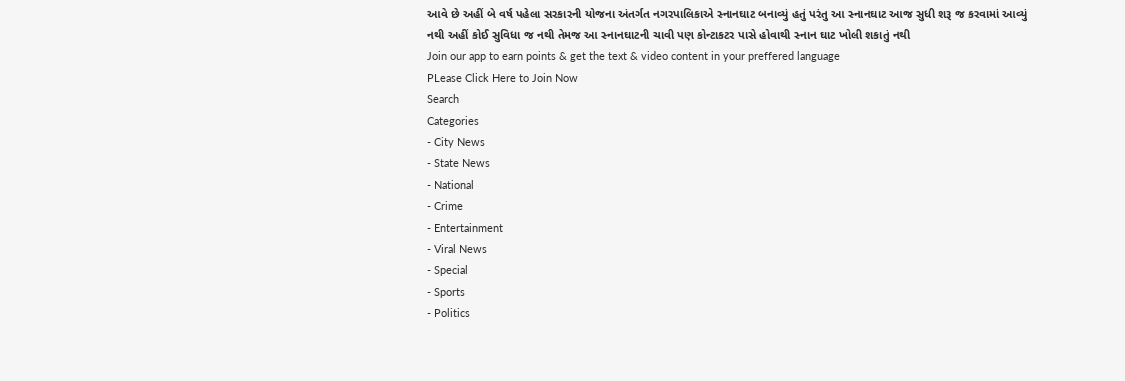આવે છે અહીં બે વર્ષ પહેલા સરકારની યોજના અંતર્ગત નગરપાલિકાએ સ્નાનઘાટ બનાવ્યું હતું પરંતુ આ સ્નાનઘાટ આજ સુધી શરૂ જ કરવામાં આવ્યું નથી અહીં કોઈ સુવિધા જ નથી તેમજ આ સ્નાનઘાટની ચાવી પણ કોન્ટાકટર પાસે હોવાથી સ્નાન ઘાટ ખોલી શકાતું નથી
Join our app to earn points & get the text & video content in your preffered language
PLease Click Here to Join Now
Search
Categories
- City News
- State News
- National
- Crime
- Entertainment
- Viral News
- Special
- Sports
- Politics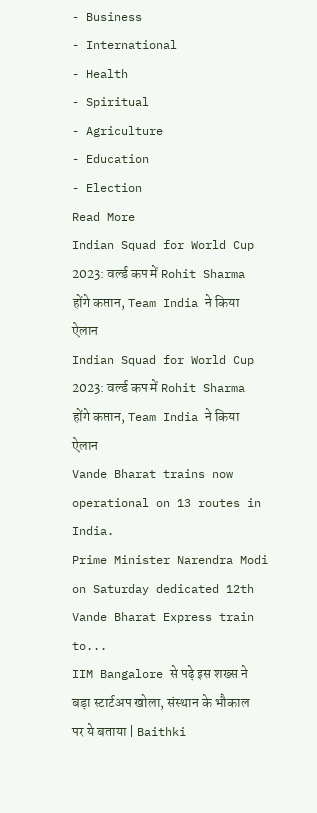- Business
- International
- Health
- Spiritual
- Agriculture
- Education
- Election
Read More
Indian Squad for World Cup 2023: वर्ल्ड कप में Rohit Sharma होंगे कप्तान, Team India ने किया ऐलान
Indian Squad for World Cup 2023: वर्ल्ड कप में Rohit Sharma होंगे कप्तान, Team India ने किया ऐलान
Vande Bharat trains now operational on 13 routes in India.
Prime Minister Narendra Modi on Saturday dedicated 12th Vande Bharat Express train to...
IIM Bangalore से पढ़े इस शख्स ने बड़ा स्टार्टअप खोला, संस्थान के भौकाल पर ये बताया | Baithki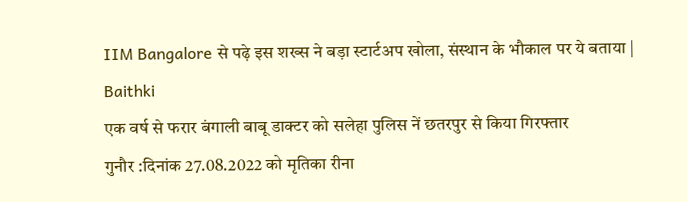IIM Bangalore से पढ़े इस शख्स ने बड़ा स्टार्टअप खोला, संस्थान के भौकाल पर ये बताया | Baithki
एक वर्ष से फरार बंगाली बाबू डाक्टर को सलेहा पुलिस नें छतरपुर से किया गिरफ्तार
गुनौर :दिनांक 27.08.2022 को मृतिका रीना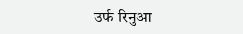उर्फ रिनुआ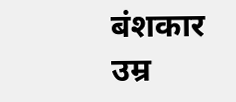बंशकार उम्र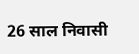26 साल निवासी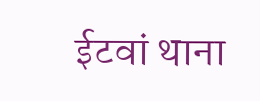ईटवां थाना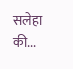सलेहा की...